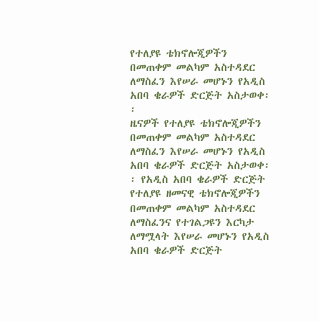የተለያዩ ቴክኖሎጂዎችን በመጠቀም መልካም አስተዳደር ለማስፈን እየሠራ መሆኑን የአዲስ አበባ ቄራዎች ድርጅት አስታወቀ፡፡
ዜናዎች የተለያዩ ቴክኖሎጂዎችን በመጠቀም መልካም አስተዳደር ለማስፈን እየሠራ መሆኑን የአዲስ አበባ ቄራዎች ድርጅት አስታወቀ፡፡ የአዲስ አበባ ቄራዎች ድርጅት የተለያዩ ዘመናዊ ቴክኖሎጂዎችን በመጠቀም መልካም አስተዳደር ለማስፈንና የተገልጋዩን እርካታ ለማሟላት እየሠራ መሆኑን የአዲስ አበባ ቄራዎች ድርጅት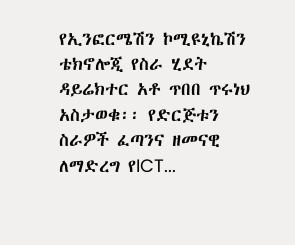የኢንፎርሜሽን ኮሚዩኒኬሽን ቴክኖሎጂ የስራ ሂደት ዳይሬክተር አቶ ጥበበ ጥሩነህ አስታወቁ፡፡ የድርጅቱን ስራዎች ፈጣንና ዘመናዊ ለማድረግ የICT...